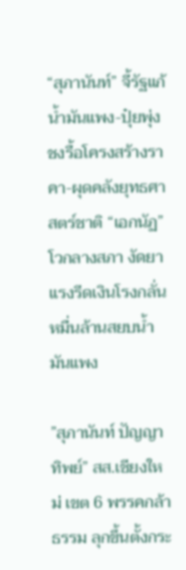“สุภานันท์” จี้รัฐแก้น้ำมันแพง-ปุ๋ยพุ่ง ชงรื้อโครงสร้างราคา-ผุดคลังยุทธศาสตร์ชาติ “เอกนัฏ” โวกลางสภา งัดยาแรงรีดเงินโรงกลั่นหมื่นล้านสยบน้ำมันแพง

”สุภานันท์ ปัญญาทิพย์” สส.เชียงใหม่ เขต 6 พรรคกล้าธรรม ลุกขึ้นตั้งกระ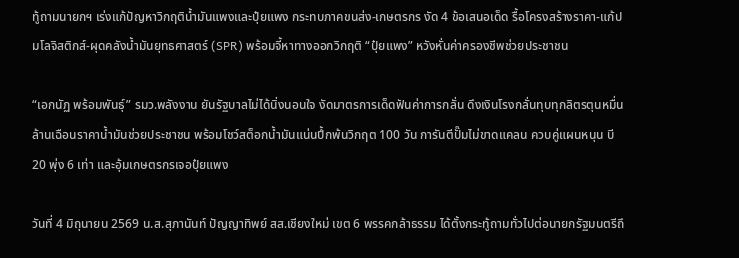ทู้ถามนายกฯ เร่งแก้ปัญหาวิกฤติน้ำมันแพงและปุ๋ยแพง กระทบภาคขนส่ง-เกษตรกร งัด 4 ข้อเสนอเด็ด รื้อโครงสร้างราคา-แก้ปมโลจิสติกส์-ผุดคลังน้ำมันยุทธศาสตร์ (SPR) พร้อมจี้หาทางออกวิกฤติ “ปุ๋ยแพง” หวังหั่นค่าครองชีพช่วยประชาชน

“เอกนัฏ พร้อมพันธุ์” รมว.พลังงาน ยันรัฐบาลไม่ได้นิ่งนอนใจ งัดมาตรการเด็ดฟันค่าการกลั่น ดึงเงินโรงกลั่นทุบทุกลิตรตุนหมื่นล้านเฉือนราคาน้ำมันช่วยประชาชน พร้อมโชว์สต็อกน้ำมันแน่นปึ้กพ้นวิกฤต 100 วัน การันตีปั๊มไม่ขาดแคลน ควบคู่แผนหนุน บี 20 พุ่ง 6 เท่า และอุ้มเกษตรกรเจอปุ๋ยแพง

วันที่ 4 มิถุนายน 2569 น.ส.สุภานันท์ ปัญญาทิพย์ สส.เชียงใหม่ เขต 6 พรรคกล้าธรรม ได้ตั้งกระทู้ถามทั่วไปต่อนายกรัฐมนตรีถึ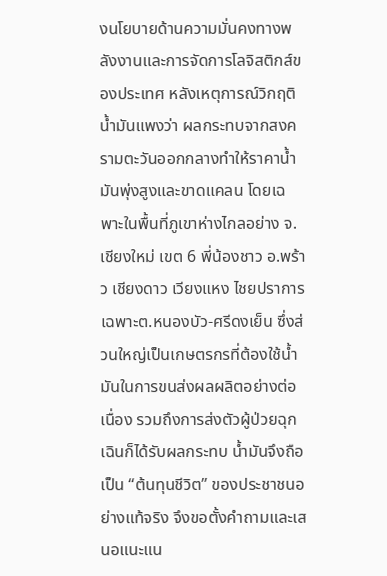งนโยบายด้านความมั่นคงทางพลังงานและการจัดการโลจิสติกส์ของประเทศ หลังเหตุการณ์วิกฤติน้ำมันแพงว่า ผลกระทบจากสงครามตะวันออกกลางทำให้ราคาน้ำมันพุ่งสูงและขาดแคลน โดยเฉพาะในพื้นที่ภูเขาห่างไกลอย่าง จ.เชียงใหม่ เขต 6 พี่น้องชาว อ.พร้าว เชียงดาว เวียงแหง ไชยปราการ เฉพาะต.หนองบัว-ศรีดงเย็น ซึ่งส่วนใหญ่เป็นเกษตรกรที่ต้องใช้น้ำมันในการขนส่งผลผลิตอย่างต่อเนื่อง รวมถึงการส่งตัวผู้ป่วยฉุกเฉินก็ได้รับผลกระทบ น้ำมันจึงถือเป็น “ต้นทุนชีวิต” ของประชาชนอย่างแท้จริง จึงขอตั้งคำถามและเสนอแนะแน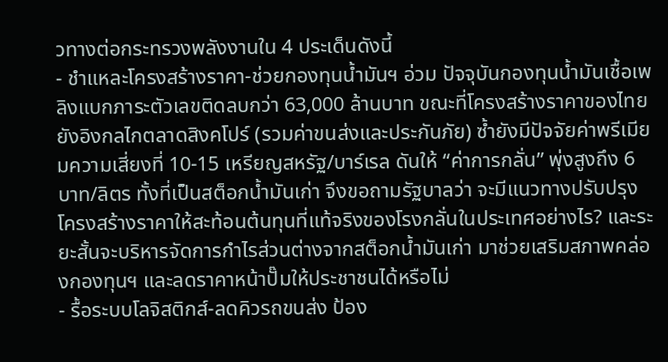วทางต่อกระทรวงพลังงานใน 4 ประเด็นดังนี้
- ชำแหละโครงสร้างราคา-ช่วยกองทุนน้ำมันฯ อ่วม ปัจจุบันกองทุนน้ำมันเชื้อเพลิงแบกภาระตัวเลขติดลบกว่า 63,000 ล้านบาท ขณะที่โครงสร้างราคาของไทยยังอิงกลไกตลาดสิงคโปร์ (รวมค่าขนส่งและประกันภัย) ซ้ำยังมีปัจจัยค่าพรีเมียมความเสี่ยงที่ 10-15 เหรียญสหรัฐ/บาร์เรล ดันให้ “ค่าการกลั่น” พุ่งสูงถึง 6 บาท/ลิตร ทั้งที่เป็นสต็อกน้ำมันเก่า จึงขอถามรัฐบาลว่า จะมีแนวทางปรับปรุงโครงสร้างราคาให้สะท้อนต้นทุนที่แท้จริงของโรงกลั่นในประเทศอย่างไร? และระยะสั้นจะบริหารจัดการกำไรส่วนต่างจากสต็อกน้ำมันเก่า มาช่วยเสริมสภาพคล่องกองทุนฯ และลดราคาหน้าปั๊มให้ประชาชนได้หรือไม่
- รื้อระบบโลจิสติกส์-ลดคิวรถขนส่ง ป้อง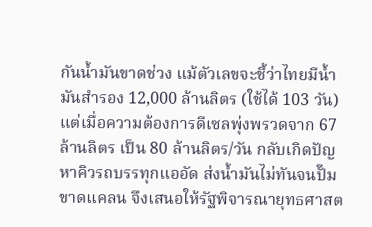กันน้ำมันขาดช่วง แม้ตัวเลขจะชี้ว่าไทยมีน้ำมันสำรอง 12,000 ล้านลิตร (ใช้ได้ 103 วัน) แต่เมื่อความต้องการดีเซลพุ่งพรวดจาก 67 ล้านลิตร เป็น 80 ล้านลิตร/วัน กลับเกิดปัญหาคิวรถบรรทุกแออัด ส่งน้ำมันไม่ทันจนปั๊มขาดแคลน จึงเสนอให้รัฐพิจารณายุทธศาสต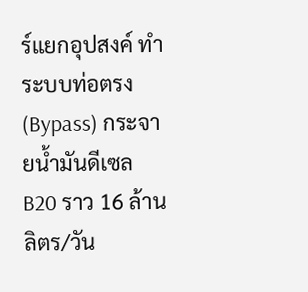ร์แยกอุปสงค์ ทำระบบท่อตรง (Bypass) กระจายน้ำมันดีเซล B20 ราว 16 ล้านลิตร/วัน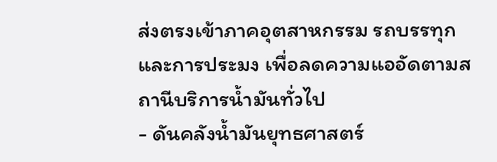ส่งตรงเข้าภาคอุตสาหกรรม รถบรรทุก และการประมง เพื่อลดความแออัดตามสถานีบริการน้ำมันทั่วไป
- ดันคลังน้ำมันยุทธศาสตร์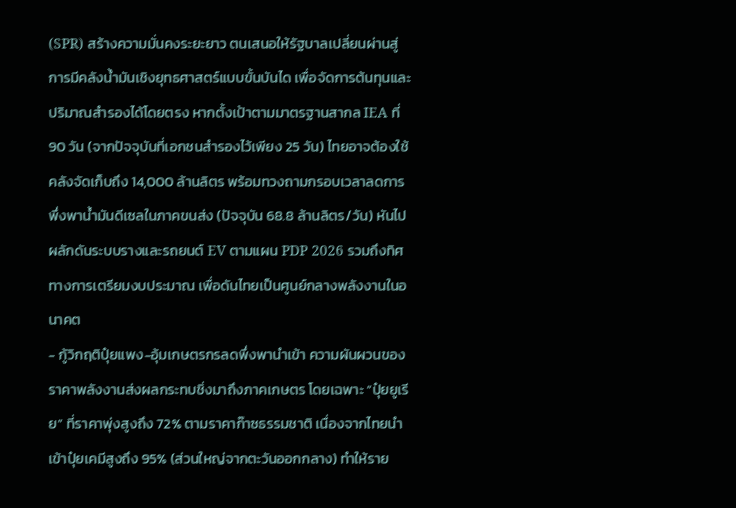(SPR) สร้างความมั่นคงระยะยาว ตนเสนอให้รัฐบาลเปลี่ยนผ่านสู่การมีคลังน้ำมันเชิงยุทธศาสตร์แบบขั้นบันได เพื่อจัดการต้นทุนและปริมาณสำรองได้โดยตรง หากตั้งเป้าตามมาตรฐานสากล IEA ที่ 90 วัน (จากปัจจุบันที่เอกชนสำรองไว้เพียง 25 วัน) ไทยอาจต้องใช้คลังจัดเก็บถึง 14,000 ล้านลิตร พร้อมทวงถามกรอบเวลาลดการพึ่งพาน้ำมันดีเซลในภาคขนส่ง (ปัจจุบัน 68.8 ล้านลิตร/วัน) หันไปผลักดันระบบรางและรถยนต์ EV ตามแผน PDP 2026 รวมถึงทิศทางการเตรียมงบประมาณ เพื่อดันไทยเป็นศูนย์กลางพลังงานในอนาคต
- กู้วิกฤติปุ๋ยแพง-อุ้มเกษตรกรลดพึ่งพานำเข้า ความผันผวนของราคาพลังงานส่งผลกระทบชิ่งมาถึงภาคเกษตร โดยเฉพาะ “ปุ๋ยยูเรีย” ที่ราคาพุ่งสูงถึง 72% ตามราคาก๊าซธรรมชาติ เนื่องจากไทยนำเข้าปุ๋ยเคมีสูงถึง 95% (ส่วนใหญ่จากตะวันออกกลาง) ทำให้ราย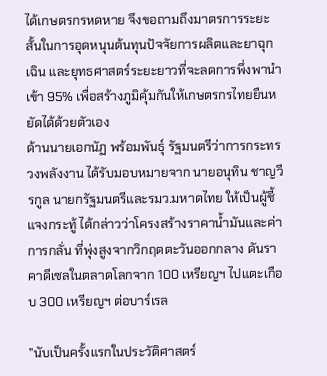ได้เกษตรกรหดหาย จึงขอถามถึงมาตรการระยะสั้นในการอุดหนุนต้นทุนปัจจัยการผลิตและยาฉุกเฉิน และยุทธศาสตร์ระยะยาวที่จะลดการพึ่งพานำเข้า 95% เพื่อสร้างภูมิคุ้มกันให้เกษตรกรไทยยืนหยัดได้ด้วยตัวเอง
ด้านนายเอกนัฏ พร้อมพันธุ์ รัฐมนตรีว่าการกระทรวงพลังงาน ได้รับมอบหมายจาก นายอนุทิน ชาญวีรกูล นายกรัฐมนตรีและรมว.มหาดไทย ให้เป็นผู้ชี้แจงกระทู้ ได้กล่าวว่าโครงสร้างราคาน้ำมันและค่าการกลั่น ที่พุ่งสูงจากวิกฤตตะวันออกกลาง ดันราคาดีเซลในตลาดโลกจาก 100 เหรียญฯ ไปแตะเกือบ 300 เหรียญฯ ต่อบาร์เรล

”นับเป็นครั้งแรกในประวัติศาสตร์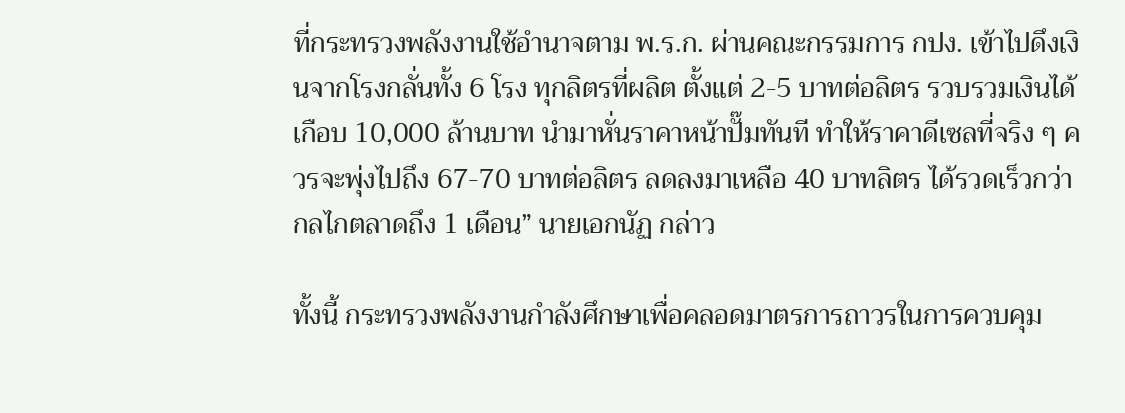ที่กระทรวงพลังงานใช้อำนาจตาม พ.ร.ก. ผ่านคณะกรรมการ กปง. เข้าไปดึงเงินจากโรงกลั่นทั้ง 6 โรง ทุกลิตรที่ผลิต ตั้งแต่ 2-5 บาทต่อลิตร รวบรวมเงินได้เกือบ 10,000 ล้านบาท นำมาหั่นราคาหน้าปั๊มทันที ทำให้ราคาดีเซลที่จริง ๆ ควรจะพุ่งไปถึง 67-70 บาทต่อลิตร ลดลงมาเหลือ 40 บาทลิตร ได้รวดเร็วกว่ากลไกตลาดถึง 1 เดือน” นายเอกนัฏ กล่าว

ทั้งนี้ กระทรวงพลังงานกำลังศึกษาเพื่อคลอดมาตรการถาวรในการควบคุม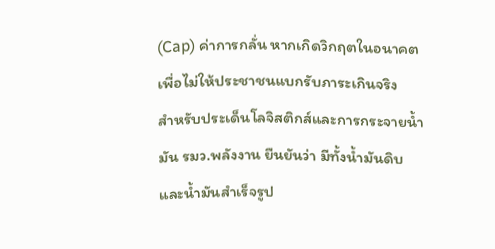(Cap) ค่าการกลั่น หากเกิดวิกฤตในอนาคตเพื่อไม่ให้ประชาชนแบกรับภาระเกินจริง
สำหรับประเด็นโลจิสติกส์และการกระจายน้ำมัน รมว.พลังงาน ยืนยันว่า มีทั้งน้ำมันดิบและน้ำมันสำเร็จรูป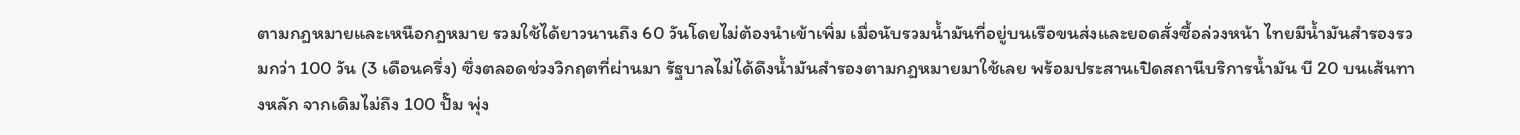ตามกฎหมายและเหนือกฎหมาย รวมใช้ได้ยาวนานถึง 60 วันโดยไม่ต้องนำเข้าเพิ่ม เมื่อนับรวมน้ำมันที่อยู่บนเรือขนส่งและยอดสั่งซื้อล่วงหน้า ไทยมีน้ำมันสำรองรวมกว่า 100 วัน (3 เดือนครึ่ง) ซึ่งตลอดช่วงวิกฤตที่ผ่านมา รัฐบาลไม่ได้ดึงน้ำมันสำรองตามกฎหมายมาใช้เลย พร้อมประสานเปิดสถานีบริการน้ำมัน บี 20 บนเส้นทางหลัก จากเดิมไม่ถึง 100 ปั๊ม พุ่ง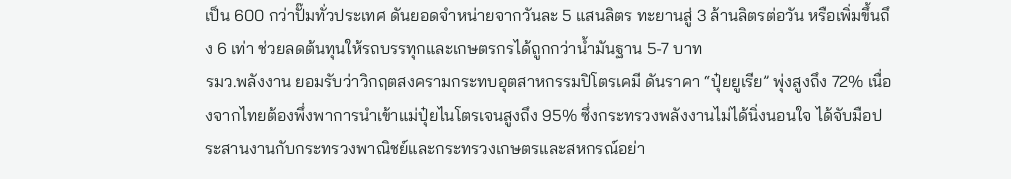เป็น 600 กว่าปั๊มทั่วประเทศ ดันยอดจำหน่ายจากวันละ 5 แสนลิตร ทะยานสู่ 3 ล้านลิตรต่อวัน หรือเพิ่มขึ้นถึง 6 เท่า ช่วยลดต้นทุนให้รถบรรทุกและเกษตรกรได้ถูกกว่าน้ำมันฐาน 5-7 บาท
รมว.พลังงาน ยอมรับว่าวิกฤตสงครามกระทบอุตสาหกรรมปิโตรเคมี ดันราคา “ปุ๋ยยูเรีย” พุ่งสูงถึง 72% เนื่องจากไทยต้องพึ่งพาการนำเข้าแม่ปุ๋ยไนโตรเจนสูงถึง 95% ซึ่งกระทรวงพลังงานไม่ได้นิ่งนอนใจ ได้จับมือประสานงานกับกระทรวงพาณิชย์และกระทรวงเกษตรและสหกรณ์อย่า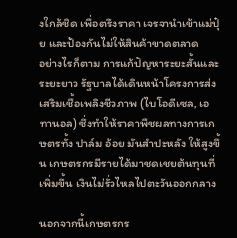งใกล้ชิด เพื่อตรึงราคา เจรจานำเข้าแม่ปุ๋ย และป้องกันไม่ให้สินค้าขาดตลาด
อย่างไรก็ตาม การแก้ปัญหาระยะสั้นและระยะยาว รัฐบาลได้เดินหน้าโครงการส่งเสริมเชื้อเพลิงชีวภาพ (ไบโอดีเซล, เอทานอล) ซึ่งทำให้ราคาพืชผลทางการเกษตรทั้ง ปาล์ม อ้อย มันสำปะหลัง ให้สูงขึ้น เกษตรกรมีรายได้มาชดเชยต้นทุนที่เพิ่มขึ้น เงินไม่รั่วไหลไปตะวันออกกลาง

นอกจากนี้เกษตรกร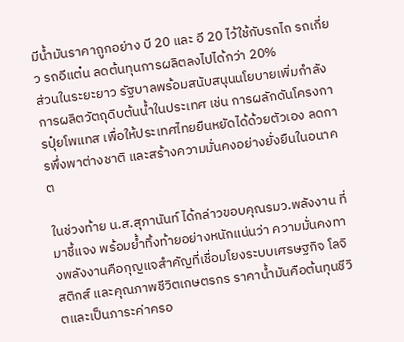มีน้ำมันราคาถูกอย่าง บี 20 และ อี 20 ไว้ใช้กับรถไถ รถเกี่ยว รถอีแต๋น ลดต้นทุนการผลิตลงไปได้กว่า 20%
ส่วนในระยะยาว รัฐบาลพร้อมสนับสนุนนโยบายเพิ่มกำลังการผลิตวัตถุดิบต้นน้ำในประเทศ เช่น การผลักดันโครงการปุ๋ยโพแทส เพื่อให้ประเทศไทยยืนหยัดได้ด้วยตัวเอง ลดการพึ่งพาต่างชาติ และสร้างความมั่นคงอย่างยั่งยืนในอนาคต

ในช่วงท้าย น.ส.สุภานันท์ ได้กล่าวขอบคุณรมว.พลังงาน ที่มาชี้แจง พร้อมย้ำทิ้งท้ายอย่างหนักแน่นว่า ความมั่นคงทางพลังงานคือกุญแจสำคัญที่เชื่อมโยงระบบเศรษฐกิจ โลจิสติกส์ และคุณภาพชีวิตเกษตรกร ราคาน้ำมันคือต้นทุนชีวิตและเป็นภาระค่าครอ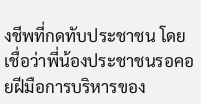งชีพที่กดทับประชาชน โดยเชื่อว่าพี่น้องประชาชนรอคอยฝีมือการบริหารของ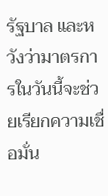รัฐบาล และหวังว่ามาตรการในวันนี้จะช่วยเรียกความเชื่อมั่น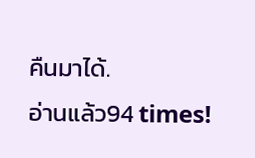คืนมาได้.
อ่านแล้ว94 times!